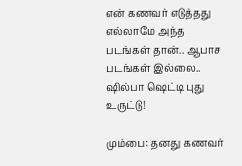என் கணவர் எடுத்தது எல்லாமே அந்த படங்கள் தான்.. ஆபாச படங்கள் இல்லை.. ஷில்பா ஷெட்டி புது உருட்டு!

மும்பை: தனது கணவர்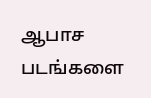ஆபாச படங்களை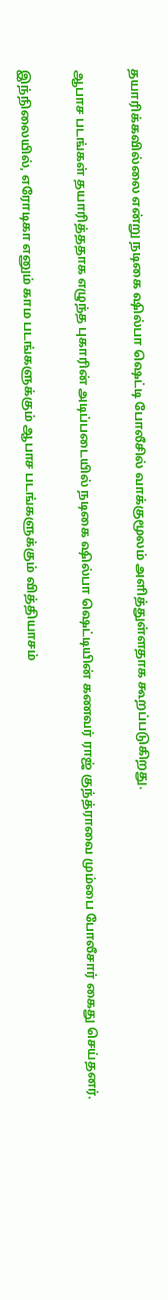தயாரிக்கவில்லை என்று நடிகை ஷில்பா ஷெட்டி போலீசில் வாக்குமூலம் அளித்துள்ளதாக கூறப்படுகிறது.

ஆபாச படங்கள் தயாரித்ததாக எழுந்த புகாரின் அடிப்படையில் நடிகை ஷில்பா ஷெட்டியின் கணவர் ராஜ் குந்த்ராவை மும்பை போலீசார் கைது செய்தனர்.

இந்நிலையில், எரோடிகா எனும் காம படங்களுக்கும் ஆபாச படங்களுக்கும் வித்தியாசம்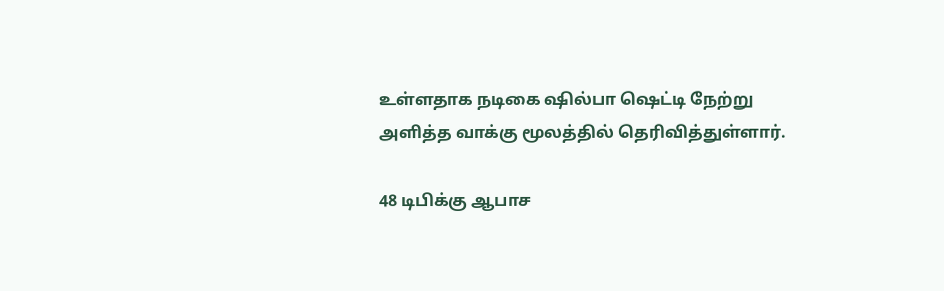உள்ளதாக நடிகை ஷில்பா ஷெட்டி நேற்று அளித்த வாக்கு மூலத்தில் தெரிவித்துள்ளார்.

48 டிபிக்கு ஆபாச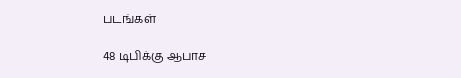படங்கள்

48 டிபிக்கு ஆபாச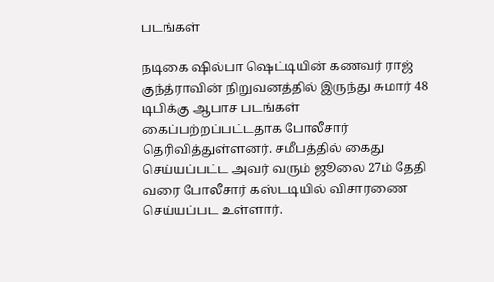படங்கள்

நடிகை ஷில்பா ஷெட்டியின் கணவர் ராஜ் குந்த்ராவின் நிறுவனத்தில் இருந்து சுமார் 48 டிபிக்கு ஆபாச படங்கள் கைப்பற்றப்பட்டதாக போலீசார் தெரிவித்துள்ளனர். சமீபத்தில் கைது செய்யப்பட்ட அவர் வரும் ஜூலை 27ம் தேதி வரை போலீசார் கஸ்டடியில் விசாரணை செய்யப்பட உள்ளார்.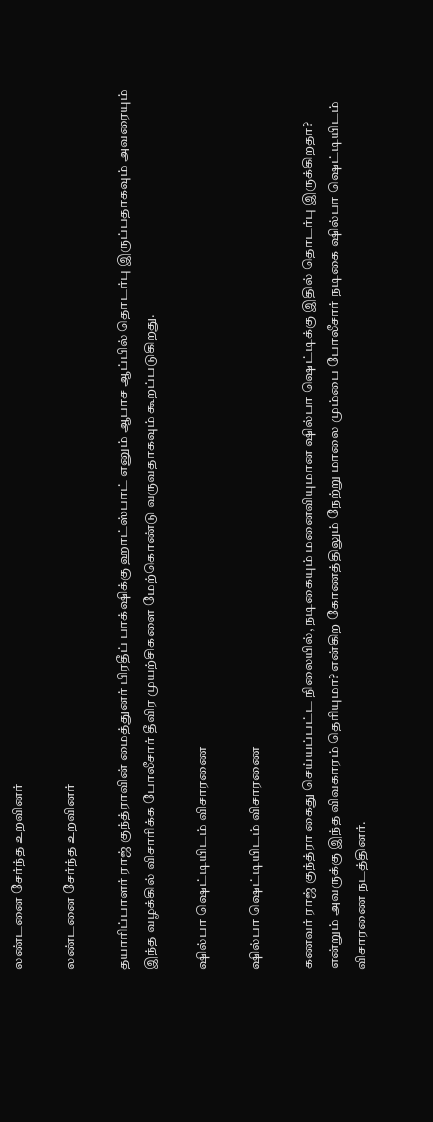லண்டனை சேர்ந்த உறவினர்

லண்டனை சேர்ந்த உறவினர்

தயாரிப்பாளர் ராஜ் குந்த்ராவின் மைத்துனர் பிரதீப் பாக்‌ஷிக்கு ஹாட்ஸ்பாட் எனும் ஆபாச ஆப்பில் தொடர்பு இருப்பதாகவும் அவரையும் இந்த வழக்கில் விசாரிக்க போலீசார் தீவிர முயற்சிகளை மேற்கொண்டு வருவதாகவும் கூறப்படுகிறது.

ஷில்பா ஷெட்டியிடம் விசாரணை

ஷில்பா ஷெட்டியிடம் விசாரணை

கணவர் ராஜ் குந்த்ரா கைது செய்யப்பட்ட நிலையில், நடிகையும் மனைவியுமான ஷில்பா ஷெட்டிக்கு இதில் தொடர்பு இருக்கிறதா? என்றும் அவருக்கு இந்த விவகாரம் தெரியுமா? என்கிற கோணத்திலும் நேற்று மாலை மும்பை போலீசார் நடிகை ஷில்பா ஷெட்டியிடம் விசாரணை நடத்தினர்.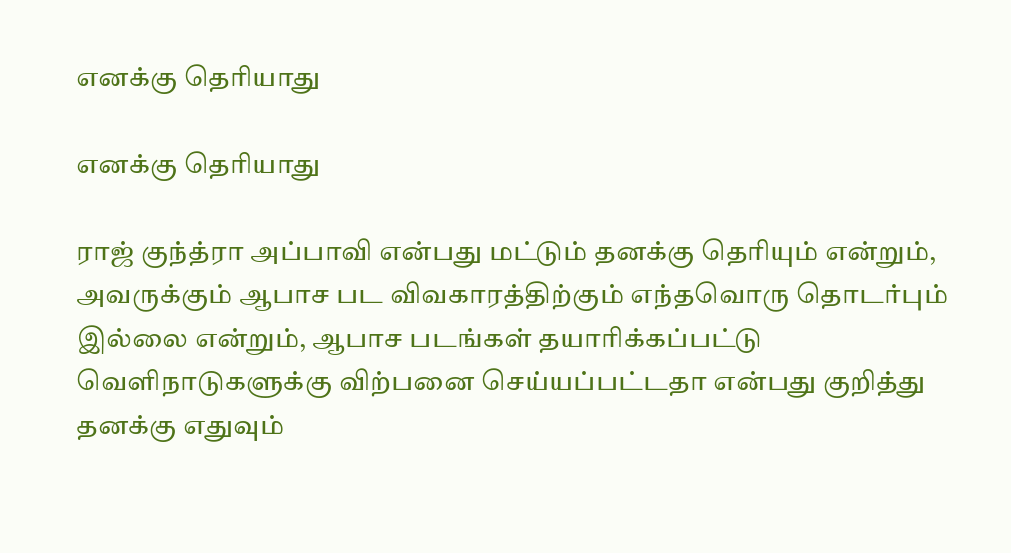எனக்கு தெரியாது

எனக்கு தெரியாது

ராஜ் குந்த்ரா அப்பாவி என்பது மட்டும் தனக்கு தெரியும் என்றும், அவருக்கும் ஆபாச பட விவகாரத்திற்கும் எந்தவொரு தொடர்பும் இல்லை என்றும், ஆபாச படங்கள் தயாரிக்கப்பட்டு வெளிநாடுகளுக்கு விற்பனை செய்யப்பட்டதா என்பது குறித்து தனக்கு எதுவும்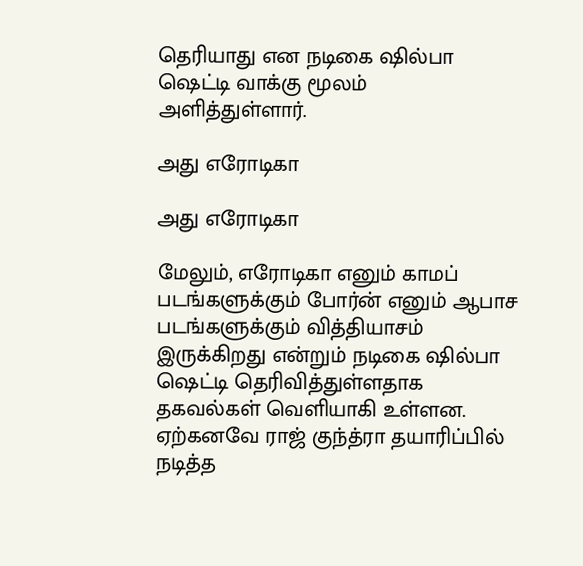தெரியாது என நடிகை ஷில்பா ஷெட்டி வாக்கு மூலம் அளித்துள்ளார்.

அது எரோடிகா

அது எரோடிகா

மேலும், எரோடிகா எனும் காமப் படங்களுக்கும் போர்ன் எனும் ஆபாச படங்களுக்கும் வித்தியாசம் இருக்கிறது என்றும் நடிகை ஷில்பா ஷெட்டி தெரிவித்துள்ளதாக தகவல்கள் வெளியாகி உள்ளன. ஏற்கனவே ராஜ் குந்த்ரா தயாரிப்பில் நடித்த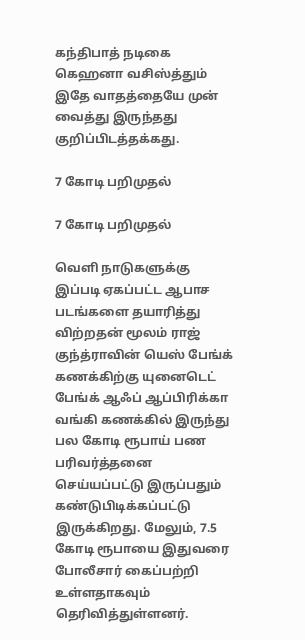கந்திபாத் நடிகை கெஹனா வசிஸ்த்தும் இதே வாதத்தையே முன் வைத்து இருந்தது குறிப்பிடத்தக்கது.

7 கோடி பறிமுதல்

7 கோடி பறிமுதல்

வெளி நாடுகளுக்கு இப்படி ஏகப்பட்ட ஆபாச படங்களை தயாரித்து விற்றதன் மூலம் ராஜ் குந்த்ராவின் யெஸ் பேங்க் கணக்கிற்கு யுனைடெட் பேங்க் ஆஃப் ஆப்பிரிக்கா வங்கி கணக்கில் இருந்து பல கோடி ரூபாய் பண பரிவர்த்தனை செய்யப்பட்டு இருப்பதும் கண்டுபிடிக்கப்பட்டு இருக்கிறது. மேலும், 7.5 கோடி ரூபாயை இதுவரை போலீசார் கைப்பற்றி உள்ளதாகவும் தெரிவித்துள்ளனர்.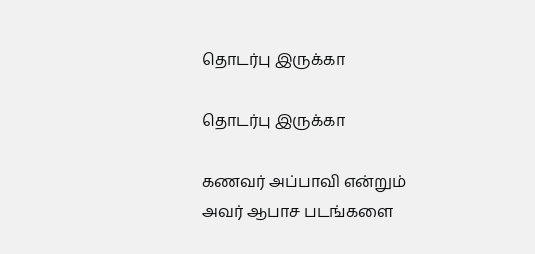தொடர்பு இருக்கா

தொடர்பு இருக்கா

கணவர் அப்பாவி என்றும் அவர் ஆபாச படங்களை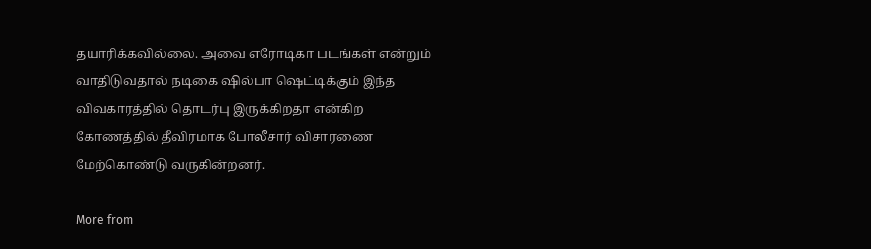தயாரிக்கவில்லை. அவை எரோடிகா படங்கள் என்றும் வாதிடுவதால் நடிகை ஷில்பா ஷெட்டிக்கும் இந்த விவகாரத்தில் தொடர்பு இருக்கிறதா என்கிற கோணத்தில் தீவிரமாக போலீசார் விசாரணை மேற்கொண்டு வருகின்றனர்.

More from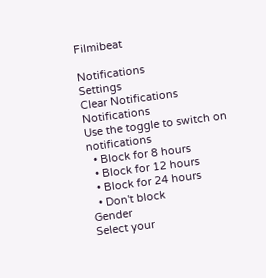Filmibeat

Notifications
Settings
Clear Notifications
Notifications
Use the toggle to switch on notifications
  • Block for 8 hours
  • Block for 12 hours
  • Block for 24 hours
  • Don't block
Gender
Select your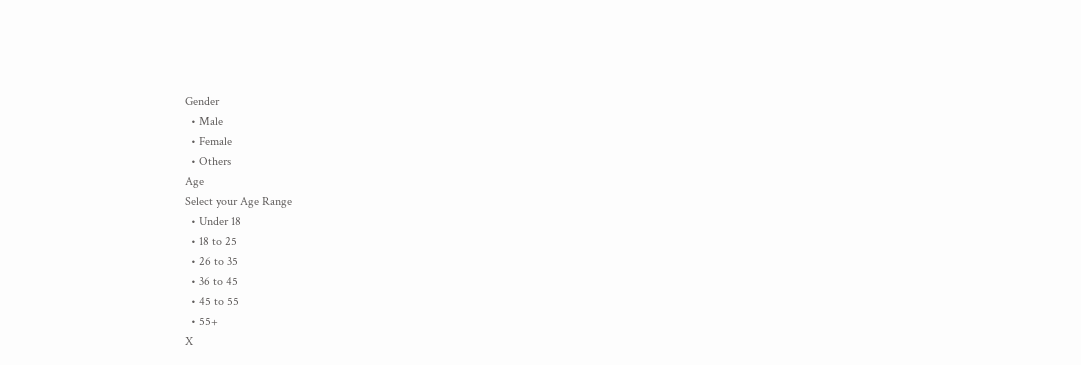Gender
  • Male
  • Female
  • Others
Age
Select your Age Range
  • Under 18
  • 18 to 25
  • 26 to 35
  • 36 to 45
  • 45 to 55
  • 55+
X